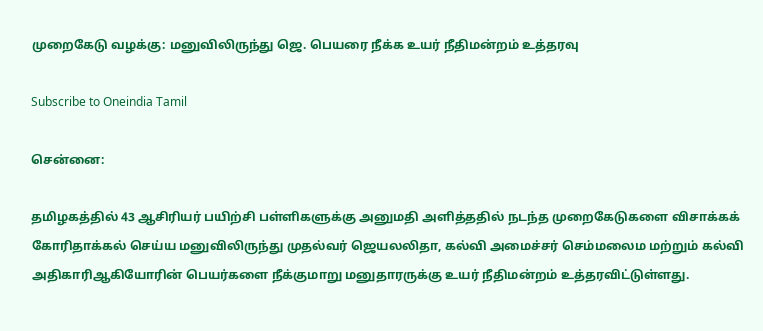முறைகேடு வழக்கு: மனுவிலிருந்து ஜெ. பெயரை நீக்க உயர் நீதிமன்றம் உத்தரவு

Subscribe to Oneindia Tamil

சென்னை:

தமிழகத்தில் 43 ஆசிரியர் பயிற்சி பள்ளிகளுக்கு அனுமதி அளித்ததில் நடந்த முறைகேடுகளை விசாக்கக் கோரிதாக்கல் செய்ய மனுவிலிருந்து முதல்வர் ஜெயலலிதா, கல்வி அமைச்சர் செம்மலைம மற்றும் கல்வி அதிகாரிஆகியோரின் பெயர்களை நீக்குமாறு மனுதாரருக்கு உயர் நீதிமன்றம் உத்தரவிட்டுள்ளது.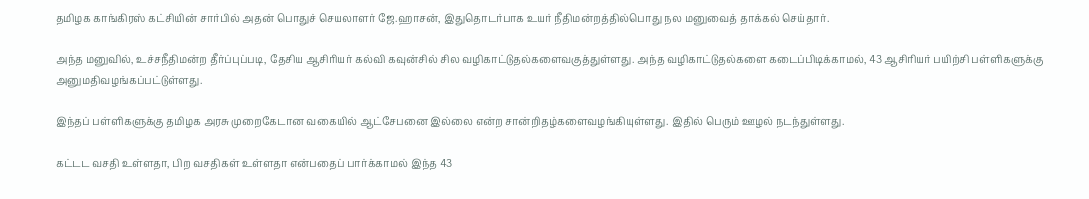தமிழக காங்கிரஸ் கட்சியின் சார்பில் அதன் பொதுச் செயலாளர் ஜே.ஹாசன், இதுதொடர்பாக உயர் நீதிமன்றத்தில்பொது நல மனுவைத் தாக்கல் செய்தார்.

அந்த மனுவில், உச்சநீதிமன்ற தீர்ப்புப்படி, தேசிய ஆசிரியர் கல்வி கவுன்சில் சில வழிகாட்டுதல்களைவகுத்துள்ளது. அந்த வழிகாட்டுதல்களை கடைப்பிடிக்காமல், 43 ஆசிரியர் பயிற்சி பள்ளிகளுக்கு அனுமதிவழங்கப்பட்டுள்ளது.

இந்தப் பள்ளிகளுக்கு தமிழக அரசு முறைகேடான வகையில் ஆட்சேபனை இல்லை என்ற சான்றிதழ்களைவழங்கியுள்ளது. இதில் பெரும் ஊழல் நடந்துள்ளது.

கட்டட வசதி உள்ளதா, பிற வசதிகள் உள்ளதா என்பதைப் பார்க்காமல் இந்த 43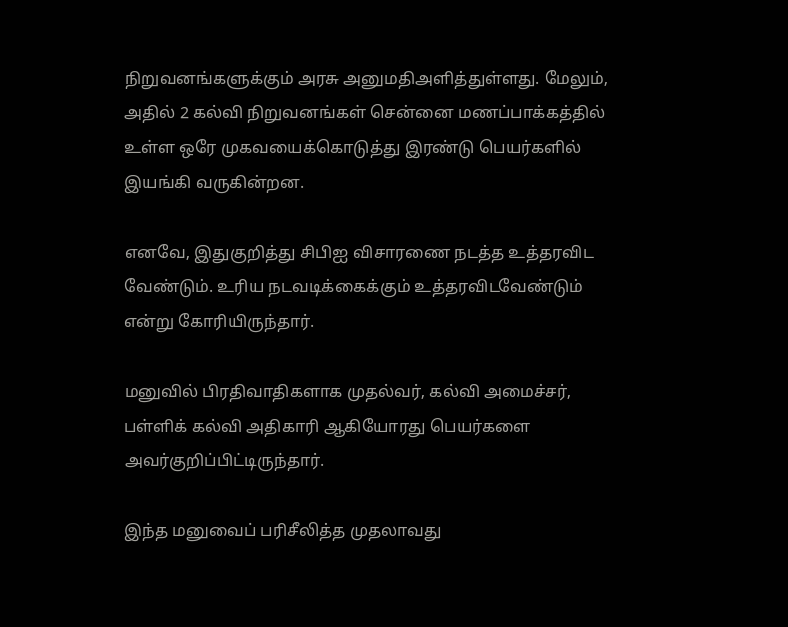நிறுவனங்களுக்கும் அரசு அனுமதிஅளித்துள்ளது. மேலும், அதில் 2 கல்வி நிறுவனங்கள் சென்னை மணப்பாக்கத்தில் உள்ள ஒரே முகவயைக்கொடுத்து இரண்டு பெயர்களில் இயங்கி வருகின்றன.

எனவே, இதுகுறித்து சிபிஐ விசாரணை நடத்த உத்தரவிட வேண்டும். உரிய நடவடிக்கைக்கும் உத்தரவிடவேண்டும் என்று கோரியிருந்தார்.

மனுவில் பிரதிவாதிகளாக முதல்வர், கல்வி அமைச்சர், பள்ளிக் கல்வி அதிகாரி ஆகியோரது பெயர்களை அவர்குறிப்பிட்டிருந்தார்.

இந்த மனுவைப் பரிசீலித்த முதலாவது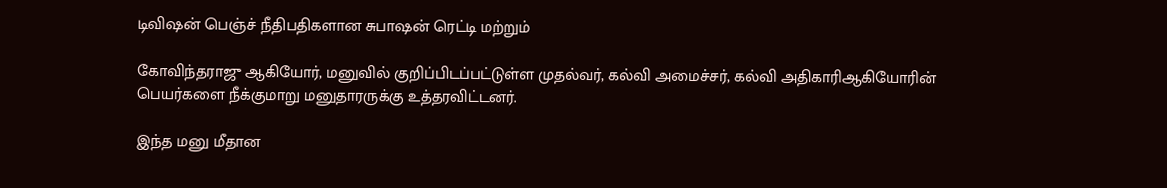டிவிஷன் பெஞ்ச் நீதிபதிகளான சுபாஷன் ரெட்டி மற்றும்

கோவிந்தராஜு ஆகியோர், மனுவில் குறிப்பிடப்பட்டுள்ள முதல்வர், கல்வி அமைச்சர், கல்வி அதிகாரிஆகியோரின் பெயர்களை நீக்குமாறு மனுதாரருக்கு உத்தரவிட்டனர்.

இந்த மனு மீதான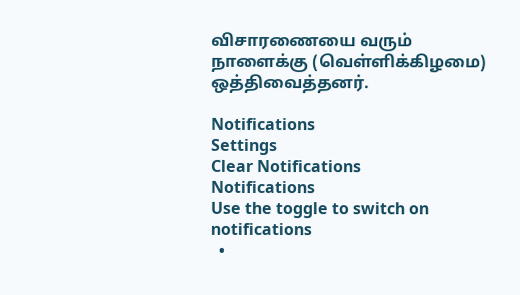விசாரணையை வரும் நாளைக்கு (வெள்ளிக்கிழமை) ஒத்திவைத்தனர்.

Notifications
Settings
Clear Notifications
Notifications
Use the toggle to switch on notifications
  •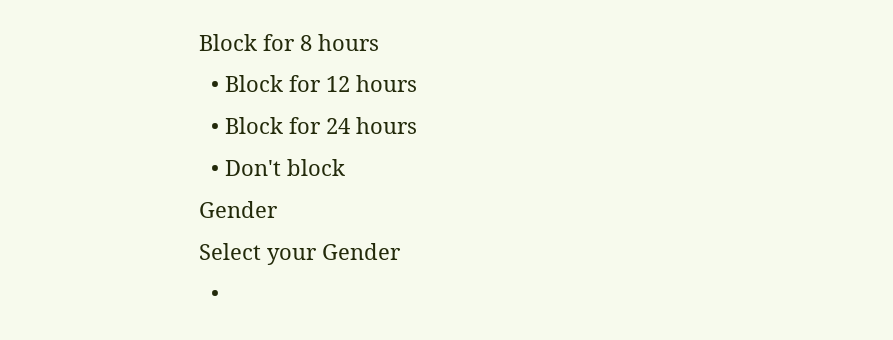Block for 8 hours
  • Block for 12 hours
  • Block for 24 hours
  • Don't block
Gender
Select your Gender
  •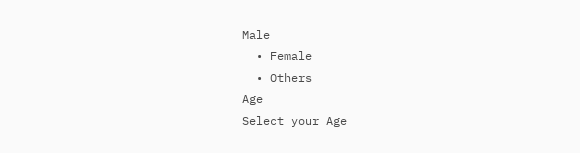Male
  • Female
  • Others
Age
Select your Age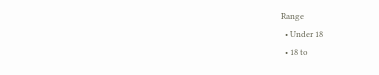Range
  • Under 18
  • 18 to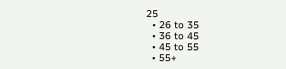25
  • 26 to 35
  • 36 to 45
  • 45 to 55
  • 55+